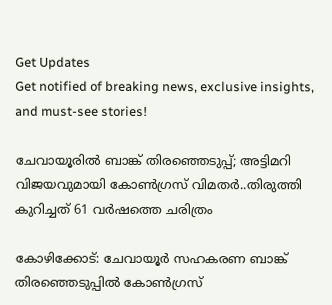Get Updates
Get notified of breaking news, exclusive insights, and must-see stories!

ചേവായൂരിൽ ബാങ്ക് തിരഞ്ഞെടുപ്പ്; അട്ടിമറി വിജയവുമായി കോൺഗ്രസ് വിമതർ..തിരുത്തി കുറിച്ചത് 61 വർഷത്തെ ചരിത്രം

കോഴിക്കോട്: ചേവായൂര്‍ സഹകരണ ബാങ്ക് തിരഞ്ഞെടുപ്പിൽ കോൺഗ്രസ്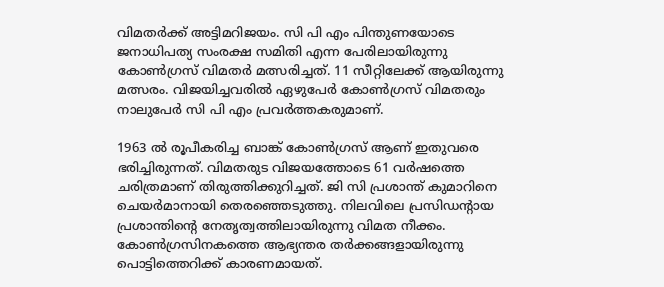വിമതർക്ക് അട്ടിമറിജയം. സി പി എം പിന്തുണയോടെ ജനാധിപത്യ സംരക്ഷ സമിതി എന്ന പേരിലായിരുന്നു കോൺഗ്രസ് വിമതർ മത്സരിച്ചത്. 11 സീറ്റിലേക്ക് ആയിരുന്നു മത്സരം. വിജയിച്ചവരിൽ ഏഴുപേർ കോൺഗ്രസ് വിമതരും നാലുപേർ സി പി എം പ്രവർത്തകരുമാണ്.

1963 ൽ രൂപീകരിച്ച ബാങ്ക് കോൺഗ്രസ് ആണ് ഇതുവരെ ഭരിച്ചിരുന്നത്. വിമതരുട വിജയത്തോടെ 61 വർഷത്തെ ചരിത്രമാണ് തിരുത്തിക്കുറിച്ചത്. ജി സി പ്രശാന്ത് കുമാറിനെ ചെയർമാനായി തെരഞ്ഞെടുത്തു. നിലവിലെ പ്രസിഡന്റായ പ്രശാന്തിന്റെ നേതൃത്വത്തിലായിരുന്നു വിമത നീക്കം. കോൺഗ്രസിനകത്തെ ആഭ്യന്തര തർക്കങ്ങളായിരുന്നു പൊട്ടിത്തെറിക്ക് കാരണമായത്.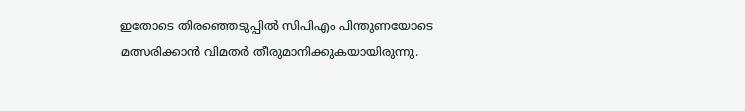ഇതോടെ തിരഞ്ഞെടുപ്പിൽ സിപിഎം പിന്തുണയോടെ മത്സരിക്കാൻ വിമതർ തീരുമാനിക്കുകയായിരുന്നു.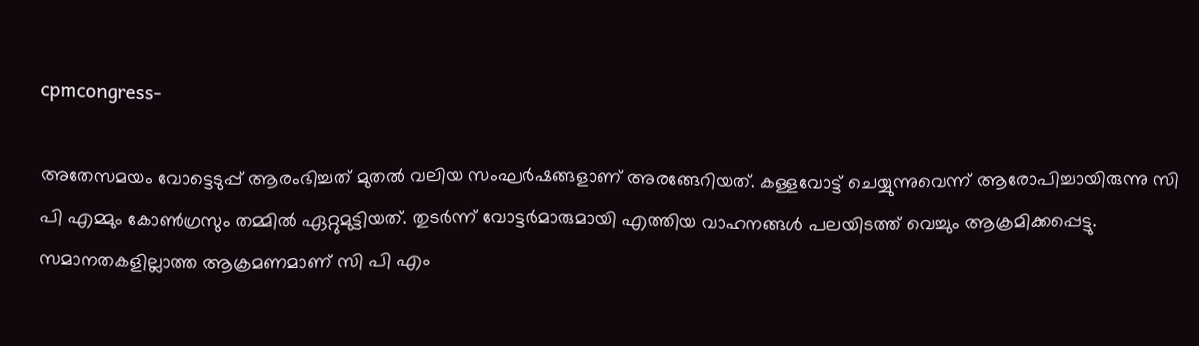cpmcongress-

അതേസമയം വോട്ടെടുപ്പ് ആരംഭിച്ചത് മുതൽ വലിയ സംഘർഷങ്ങളാണ് അരങ്ങേറിയത്. കള്ളവോട്ട് ചെയ്യുന്നുവെന്ന് ആരോപിച്ചായിരുന്നു സി പി എമ്മും കോൺഗ്രസും തമ്മിൽ ഏറ്റുമുട്ടിയത്. തുടർന്ന് വോട്ടർമാരുമായി എത്തിയ വാഹനങ്ങൾ പലയിടത്ത് വെച്ചും ആക്രമിക്കപ്പെട്ടു. സമാനതകളില്ലാത്ത ആക്രമണമാണ് സി പി എം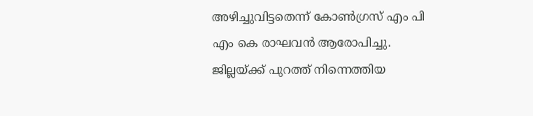അഴിച്ചുവിട്ടതെന്ന് കോൺഗ്രസ് എം പി എം കെ രാഘവൻ ആരോപിച്ചു. ജില്ലയ്ക്ക് പുറത്ത് നിന്നെത്തിയ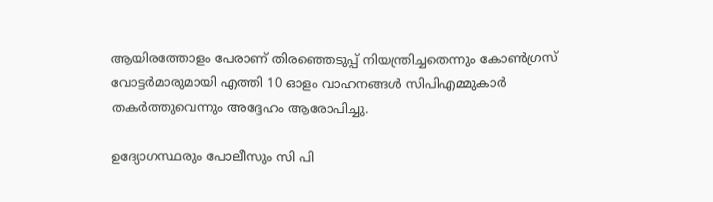ആയിരത്തോളം പേരാണ് തിരഞ്ഞെടുപ്പ് നിയന്ത്രിച്ചതെന്നും കോൺഗ്രസ് വോട്ടർമാരുമായി എത്തി 10 ഓളം വാഹനങ്ങൾ സിപിഎമ്മുകാർ തകർത്തുവെന്നും അദ്ദേഹം ആരോപിച്ചു.

ഉദ്യോഗസ്ഥരും പോലീസും സി പി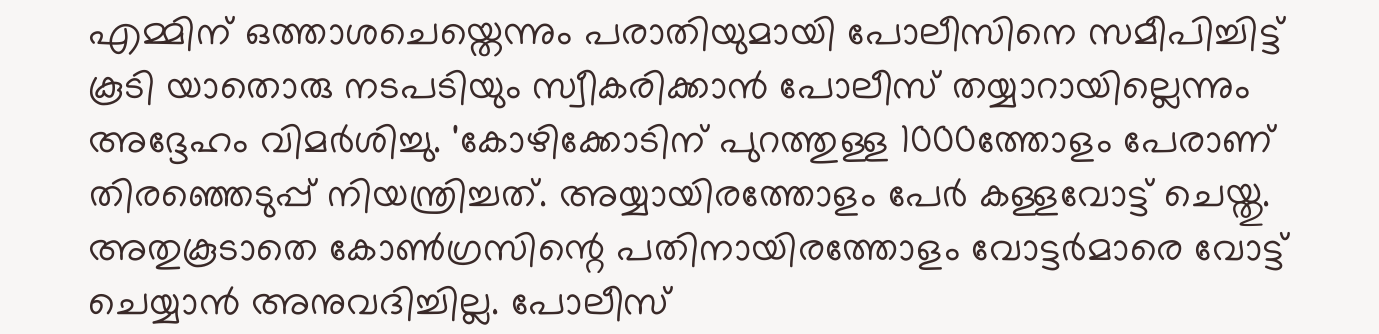എമ്മിന് ഒത്താശചെയ്തെന്നും പരാതിയുമായി പോലീസിനെ സമീപിച്ചിട്ട് കൂടി യാതൊരു നടപടിയും സ്വീകരിക്കാൻ പോലീസ് തയ്യാറായില്ലെന്നും അദ്ദേഹം വിമർശിച്ചു. 'കോഴിക്കോടിന് പുറത്തുള്ള 1000ത്തോളം പേരാണ് തിരഞ്ഞെടുപ്പ് നിയന്ത്രിച്ചത്. അയ്യായിരത്തോളം പേർ കള്ളവോട്ട് ചെയ്തു. അതുകൂടാതെ കോൺഗ്രസിന്റെ പതിനായിരത്തോളം വോട്ടർമാരെ വോട്ട് ചെയ്യാൻ അനുവദിച്ചില്ല. പോലീസ്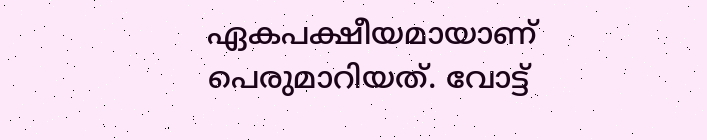ഏകപക്ഷീയമായാണ് പെരുമാറിയത്. വോട്ട്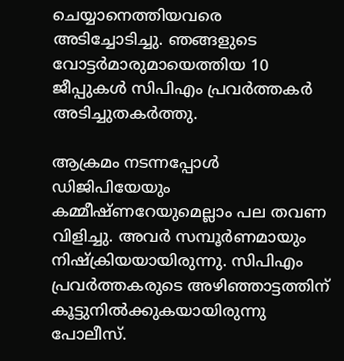ചെയ്യാനെത്തിയവരെ അടിച്ചോടിച്ചു. ഞങ്ങളുടെ വോട്ടർമാരുമായെത്തിയ 10 ജീപ്പുകൾ സിപിഎം പ്രവർത്തകർ അടിച്ചുതകർത്തു.

ആക്രമം നടന്നപ്പോൾ ഡിജിപിയേയും കമ്മീഷ്ണറേയുമെല്ലാം പല തവണ വിളിച്ചു. അവർ സമ്പൂർണമായും നിഷ്ക്രിയയായിരുന്നു. സിപിഎം പ്രവർത്തകരുടെ അഴിഞ്ഞാട്ടത്തിന് കൂട്ടുനിൽക്കുകയായിരുന്നു പോലീസ്.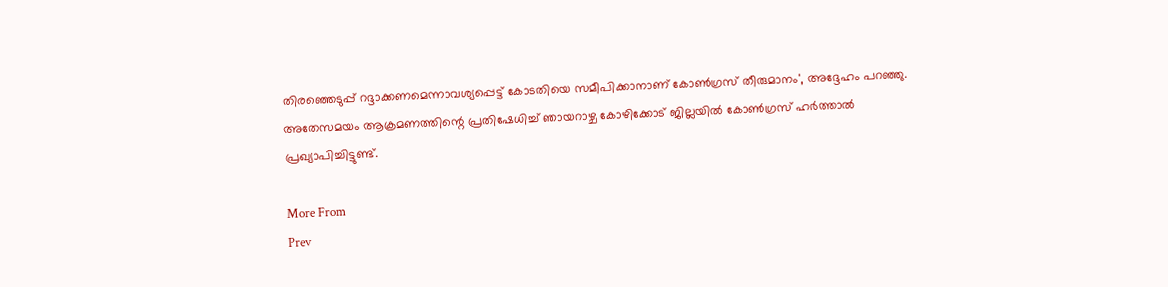തിരഞ്ഞെടുപ്പ് റദ്ദാക്കണമെന്നാവശ്യപ്പെട്ട് കോടതിയെ സമീപിക്കാനാണ് കോണ്‍ഗ്രസ് തീരുമാനം', അദ്ദേഹം പറഞ്ഞു. അതേസമയം ആക്രമണത്തിന്റെ പ്രതിഷേധിച്ച് ഞായറാഴ്ച കോഴിക്കോട് ജില്ലയിൽ കോൺഗ്രസ് ഹർത്താൽ പ്രഖ്യാപിച്ചിട്ടുണ്ട്.

More From
Prev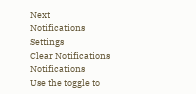Next
Notifications
Settings
Clear Notifications
Notifications
Use the toggle to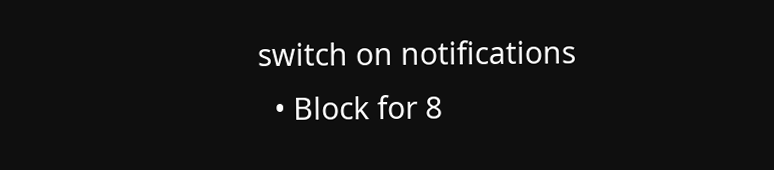switch on notifications
  • Block for 8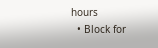hours
  • Block for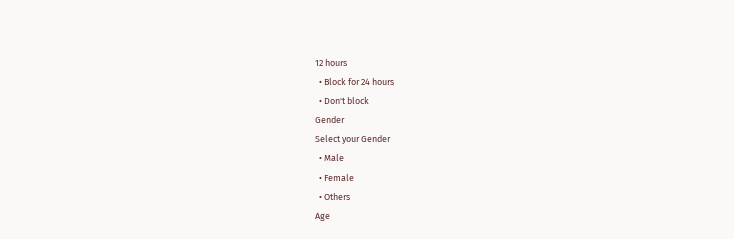12 hours
  • Block for 24 hours
  • Don't block
Gender
Select your Gender
  • Male
  • Female
  • Others
Age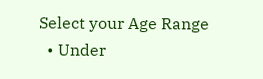Select your Age Range
  • Under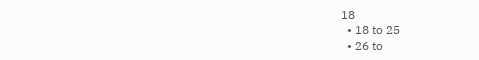18
  • 18 to 25
  • 26 to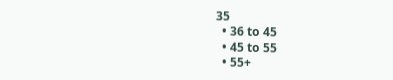35
  • 36 to 45
  • 45 to 55
  • 55+